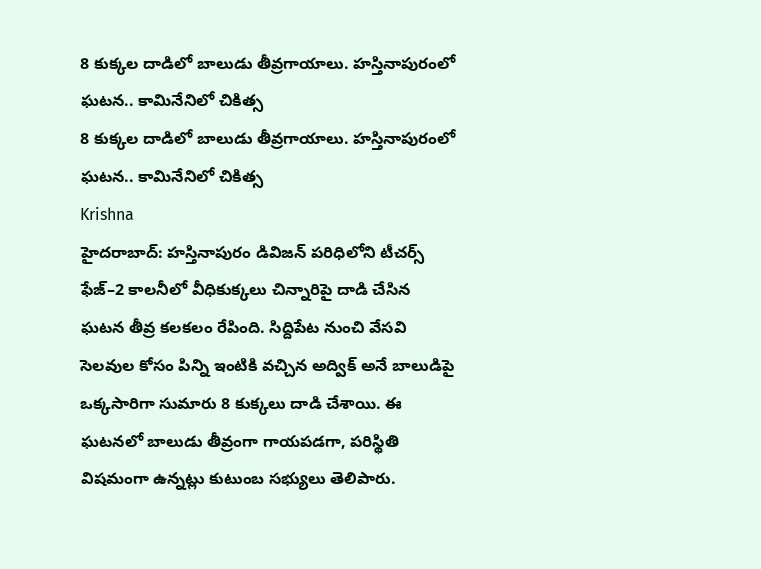8 కుక్కల దాడిలో బాలుడు తీవ్రగాయాలు. హస్తినాపురంలో ఘటన.. కామినేనిలో చికిత్స
8 కుక్కల దాడిలో బాలుడు తీవ్రగాయాలు. హస్తినాపురంలో ఘటన.. కామినేనిలో చికిత్స
Krishna
హైదరాబాద్: హస్తినాపురం డివిజన్ పరిధిలోని టీచర్స్ ఫేజ్–2 కాలనీలో వీధికుక్కలు చిన్నారిపై దాడి చేసిన ఘటన తీవ్ర కలకలం రేపింది. సిద్దిపేట నుంచి వేసవి సెలవుల కోసం పిన్ని ఇంటికి వచ్చిన అద్విక్ అనే బాలుడిపై ఒక్కసారిగా సుమారు 8 కుక్కలు దాడి చేశాయి. ఈ ఘటనలో బాలుడు తీవ్రంగా గాయపడగా, పరిస్థితి విషమంగా ఉన్నట్లు కుటుంబ సభ్యులు తెలిపారు.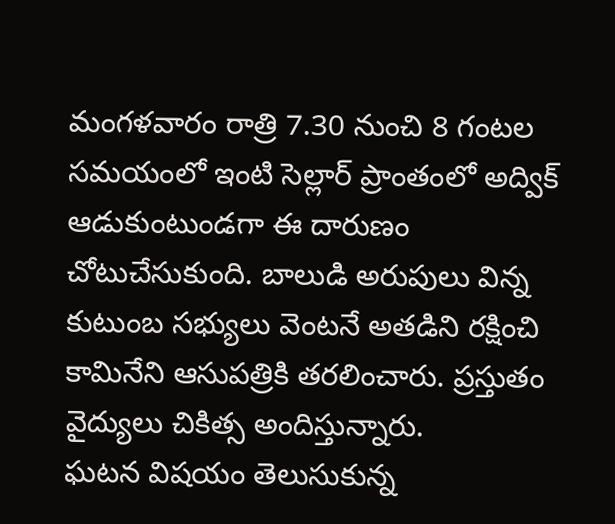మంగళవారం రాత్రి 7.30 నుంచి 8 గంటల సమయంలో ఇంటి సెల్లార్ ప్రాంతంలో అద్విక్ ఆడుకుంటుండగా ఈ దారుణం చోటుచేసుకుంది. బాలుడి అరుపులు విన్న కుటుంబ సభ్యులు వెంటనే అతడిని రక్షించి కామినేని ఆసుపత్రికి తరలించారు. ప్రస్తుతం వైద్యులు చికిత్స అందిస్తున్నారు.
ఘటన విషయం తెలుసుకున్న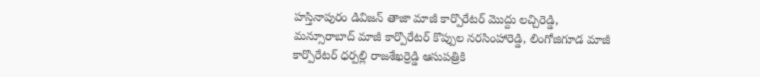హస్తినాపురం డివిజన్ తాజా మాజీ కార్పొరేటర్ మొద్దు లచ్చిరెడ్డి, మన్సూరాబాద్ మాజీ కార్పొరేటర్ కొప్పుల నరసింహారెడ్డి, లింగోజిగూడ మాజీ కార్పొరేటర్ ధర్పల్లి రాజశేఖర్రెడ్డి ఆసుపత్రికి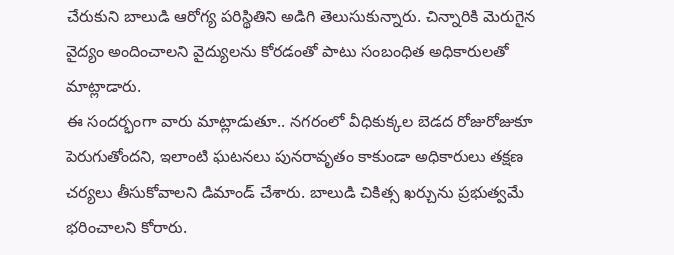చేరుకుని బాలుడి ఆరోగ్య పరిస్థితిని అడిగి తెలుసుకున్నారు. చిన్నారికి మెరుగైన వైద్యం అందించాలని వైద్యులను కోరడంతో పాటు సంబంధిత అధికారులతో మాట్లాడారు.
ఈ సందర్భంగా వారు మాట్లాడుతూ.. నగరంలో వీధికుక్కల బెడద రోజురోజుకూ పెరుగుతోందని, ఇలాంటి ఘటనలు పునరావృతం కాకుండా అధికారులు తక్షణ చర్యలు తీసుకోవాలని డిమాండ్ చేశారు. బాలుడి చికిత్స ఖర్చును ప్రభుత్వమే భరించాలని కోరారు.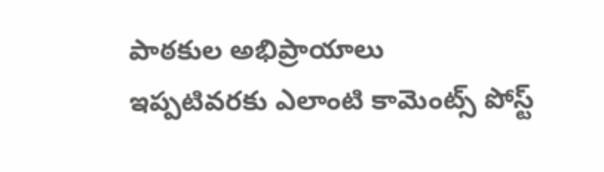పాఠకుల అభిప్రాయాలు
ఇప్పటివరకు ఎలాంటి కామెంట్స్ పోస్ట్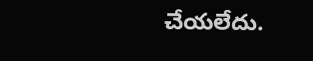చేయలేదు.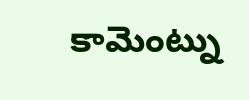కామెంట్ను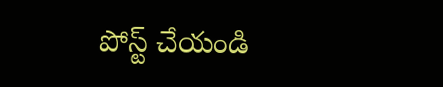పోస్ట్ చేయండి